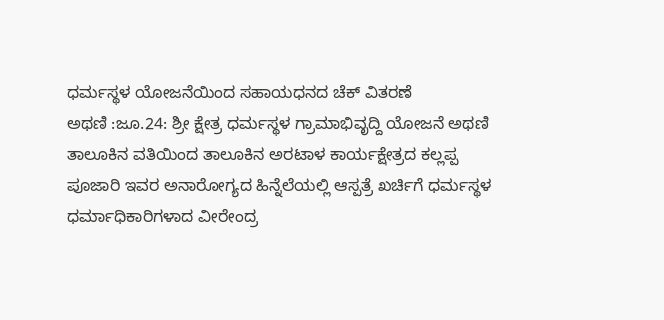ಧರ್ಮಸ್ಥಳ ಯೋಜನೆಯಿಂದ ಸಹಾಯಧನದ ಚೆಕ್ ವಿತರಣೆ
ಅಥಣಿ :ಜೂ.24: ಶ್ರೀ ಕ್ಷೇತ್ರ ಧರ್ಮಸ್ಥಳ ಗ್ರಾಮಾಭಿವೃದ್ದಿ ಯೋಜನೆ ಅಥಣಿ ತಾಲೂಕಿನ ವತಿಯಿಂದ ತಾಲೂಕಿನ ಅರಟಾಳ ಕಾರ್ಯಕ್ಷೇತ್ರದ ಕಲ್ಲಪ್ಪ ಪೂಜಾರಿ ಇವರ ಅನಾರೋಗ್ಯದ ಹಿನ್ನೆಲೆಯಲ್ಲಿ ಆಸ್ಪತ್ರೆ ಖರ್ಚಿಗೆ ಧರ್ಮಸ್ಥಳ ಧರ್ಮಾಧಿಕಾರಿಗಳಾದ ವೀರೇಂದ್ರ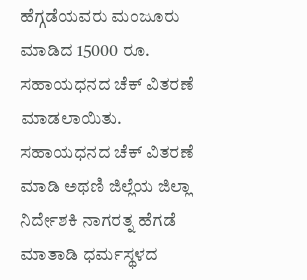ಹೆಗ್ಗಡೆಯವರು ಮಂಜೂರು ಮಾಡಿದ 15000 ರೂ. ಸಹಾಯಧನದ ಚೆಕ್ ವಿತರಣೆ ಮಾಡಲಾಯಿತು. ಸಹಾಯಧನದ ಚೆಕ್ ವಿತರಣೆ ಮಾಡಿ ಅಥಣಿ ಜಿಲ್ಲೆಯ ಜಿಲ್ಲಾ ನಿರ್ದೇಶಕಿ ನಾಗರತ್ನ ಹೆಗಡೆ ಮಾತಾಡಿ ಧರ್ಮಸ್ಥಳದ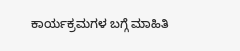ಕಾರ್ಯಕ್ರಮಗಳ ಬಗ್ಗೆ ಮಾಹಿತಿ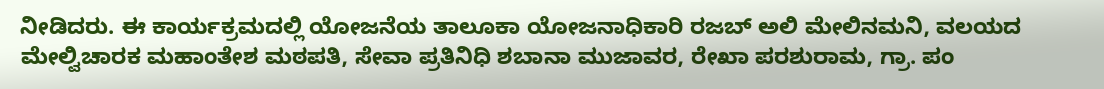ನೀಡಿದರು. ಈ ಕಾರ್ಯಕ್ರಮದಲ್ಲಿ ಯೋಜನೆಯ ತಾಲೂಕಾ ಯೋಜನಾಧಿಕಾರಿ ರಜಬ್ ಅಲಿ ಮೇಲಿನಮನಿ, ವಲಯದ ಮೇಲ್ವಿಚಾರಕ ಮಹಾಂತೇಶ ಮಠಪತಿ, ಸೇವಾ ಪ್ರತಿನಿಧಿ ಶಬಾನಾ ಮುಜಾವರ, ರೇಖಾ ಪರಶುರಾಮ, ಗ್ರಾ. ಪಂ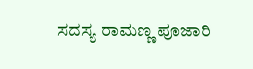ಸದಸ್ಯ ರಾಮಣ್ಣ ಪೂಜಾರಿ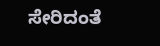ಸೇರಿದಂತೆ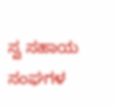ಸ್ವ ಸಹಾಯ ಸಂಘಗಳ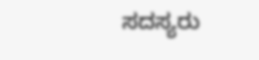ಸದಸ್ಯರು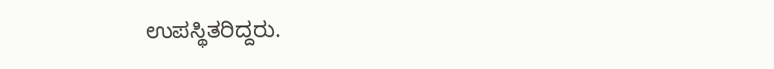ಉಪಸ್ಥಿತರಿದ್ದರು.